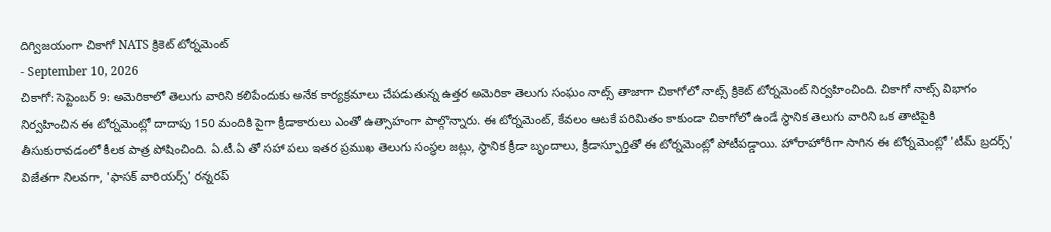దిగ్విజయంగా చికాగో NATS క్రికెట్ టోర్నమెంట్
- September 10, 2026
చికాగో: సెప్టెంబర్ 9: అమెరికాలో తెలుగు వారిని కలిపేందుకు అనేక కార్యక్రమాలు చేపడుతున్న ఉత్తర అమెరికా తెలుగు సంఘం నాట్స్ తాజాగా చికాగోలో నాట్స్ క్రికెట్ టోర్నమెంట్ నిర్వహించింది. చికాగో నాట్స్ విభాగం నిర్వహించిన ఈ టోర్నమెంట్లో దాదాపు 150 మందికి పైగా క్రీడాకారులు ఎంతో ఉత్సాహంగా పాల్గొన్నారు. ఈ టోర్నమెంట్, కేవలం ఆటకే పరిమితం కాకుండా చికాగోలో ఉండే స్థానిక తెలుగు వారిని ఒక తాటిపైకి తీసుకురావడంలో కీలక పాత్ర పోషించింది. ఏ.టీ.ఏ తో సహా పలు ఇతర ప్రముఖ తెలుగు సంస్థల జట్లు, స్థానిక క్రీడా బృందాలు, క్రీడాస్ఫూర్తితో ఈ టోర్నమెంట్లో పోటీపడ్డాయి. హోరాహోరీగా సాగిన ఈ టోర్నమెంట్లో 'టీమ్ బ్రదర్స్' విజేతగా నిలవగా, 'ఫాసక్ వారియర్స్' రన్నరప్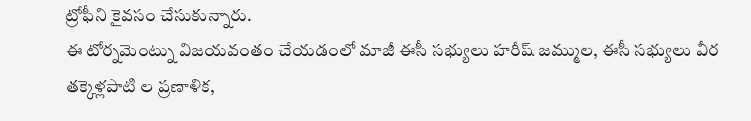ట్రోఫీని కైవసం చేసుకున్నారు.
ఈ టోర్నమెంట్ను విజయవంతం చేయడంలో మాజీ ఈసీ సభ్యులు హరీష్ జమ్ముల, ఈసీ సభ్యులు వీర తక్కెళ్లపాటి ల ప్రణాళిక,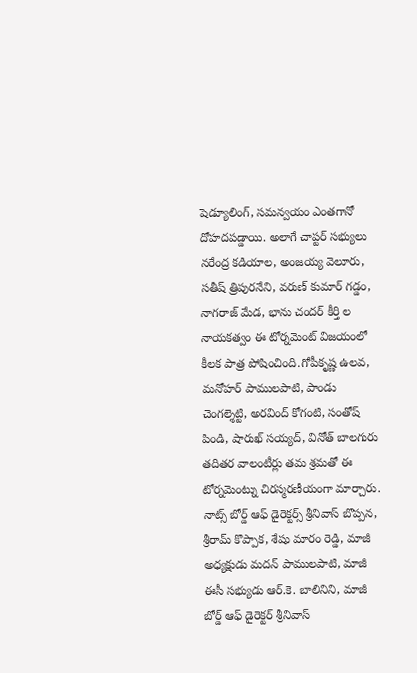షెడ్యూలింగ్, సమన్వయం ఎంతగానో దోహదపడ్డాయి. అలాగే చాప్టర్ సభ్యులు నరేంద్ర కడియాల, అంజయ్య వెలూరు, సతీష్ త్రిపురనేని, వరుణ్ కుమార్ గడ్డం, నాగరాజ్ మేడ, భాను చందర్ కీర్తి ల నాయకత్వం ఈ టోర్నమెంట్ విజయంలో కీలక పాత్ర పోషించింది.గోపీకృష్ణ ఉలవ, మనోహర్ పాములపాటి, పాండు చెంగల్శెట్టి, అరవింద్ కోగంటి, సంతోష్ పిండి, షారుఖ్ సయ్యద్, వినోత్ బాలగురు తదితర వాలంటీర్లు తమ శ్రమతో ఈ టోర్నమెంట్ను చిరస్మరణీయంగా మార్చారు.
నాట్స్ బోర్డ్ ఆఫ్ డైరెక్టర్స్ శ్రీనివాస్ బొప్పన, శ్రీరామ్ కొప్పాక, శేషు మారం రెడ్డి, మాజీ అధ్యక్షుడు మదన్ పాములపాటి, మాజీ ఈసీ సభ్యుడు ఆర్.కె. బాలినిని, మాజీ బోర్డ్ ఆఫ్ డైరెక్టర్ శ్రీనివాస్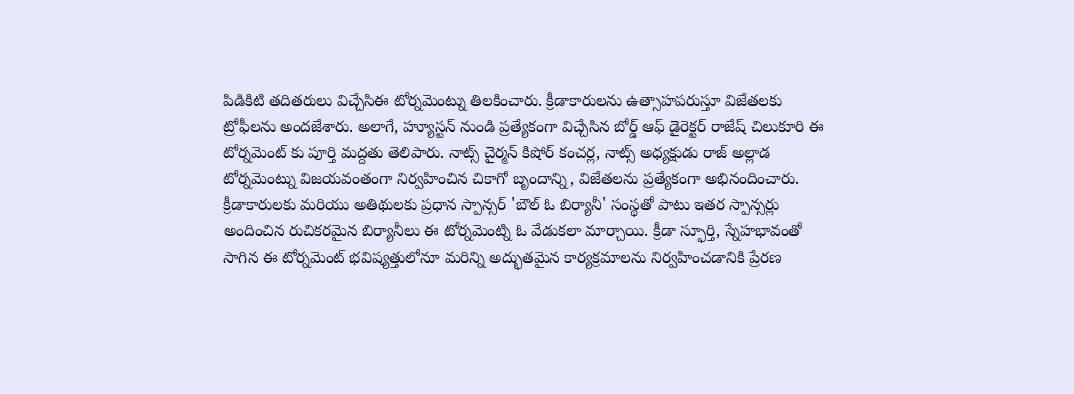పిడికిటి తదితరులు విచ్చేసిఈ టోర్నమెంట్ను తిలకించారు. క్రీడాకారులను ఉత్సాహపరుస్తూ విజేతలకు ట్రోఫీలను అందజేశారు. అలాగే, హ్యూస్టన్ నుండి ప్రత్యేకంగా విచ్చేసిన బోర్డ్ ఆఫ్ డైరెక్టర్ రాజేష్ చిలుకూరి ఈ టోర్నమెంట్ కు పూర్తి మద్దతు తెలిపారు. నాట్స్ చైర్మన్ కిషోర్ కంచర్ల, నాట్స్ అధ్యక్షుడు రాజ్ అల్లాడ టోర్నమెంట్ను విజయవంతంగా నిర్వహించిన చికాగో బృందాన్ని, విజేతలను ప్రత్యేకంగా అభినందించారు.
క్రీడాకారులకు మరియు అతిథులకు ప్రధాన స్పాన్సర్ 'బౌల్ ఓ బిర్యానీ' సంస్థతో పాటు ఇతర స్పాన్సర్లు అందించిన రుచికరమైన బిర్యానీలు ఈ టోర్నమెంట్ని ఓ వేడుకలా మార్చాయి. క్రీడా స్ఫూర్తి, స్నేహభావంతో సాగిన ఈ టోర్నమెంట్ భవిష్యత్తులోనూ మరిన్ని అద్భుతమైన కార్యక్రమాలను నిర్వహించడానికి ప్రేరణ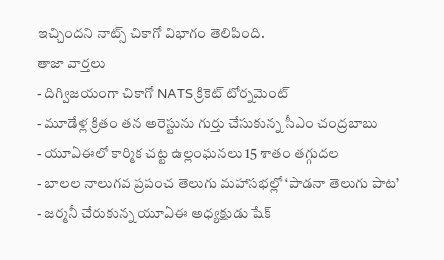ఇచ్చిందని నాట్స్ చికాగో విభాగం తెలిపింది.
తాజా వార్తలు
- దిగ్విజయంగా చికాగో NATS క్రికెట్ టోర్నమెంట్
- మూడేళ్ల క్రితం తన అరెస్టును గుర్తు చేసుకున్న సీఎం చంద్రబాబు
- యూఏఈలో కార్మిక చట్ట ఉల్లంఘనలు 15 శాతం తగ్గుదల
- బాలల నాలుగవ ప్రపంచ తెలుగు మహాసభల్లో ‘పాడనా తెలుగు పాట’
- జర్మనీ చేరుకున్న యూఏఈ అధ్యక్షుడు షేక్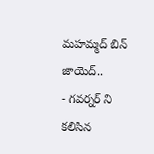మహమ్మద్ బిన్ జాయెద్..
- గవర్నర్ ని కలిసిన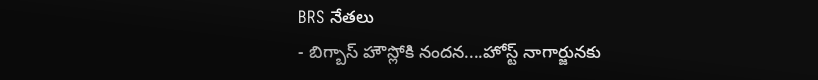BRS నేతలు
- బిగ్బాస్ హౌస్లోకి నందన....హోస్ట్ నాగార్జునకు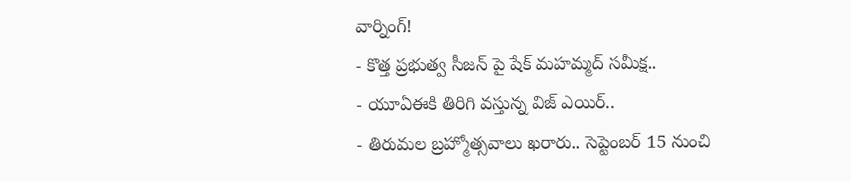వార్నింగ్!
- కొత్త ప్రభుత్వ సీజన్ పై షేక్ మహమ్మద్ సమీక్ష..
- యూఏఈకి తిరిగి వస్తున్న విజ్ ఎయిర్..
- తిరుమల బ్రహ్మోత్సవాలు ఖరారు.. సెప్టెంబర్ 15 నుంచి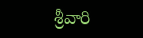శ్రీవారి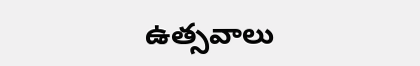ఉత్సవాలు